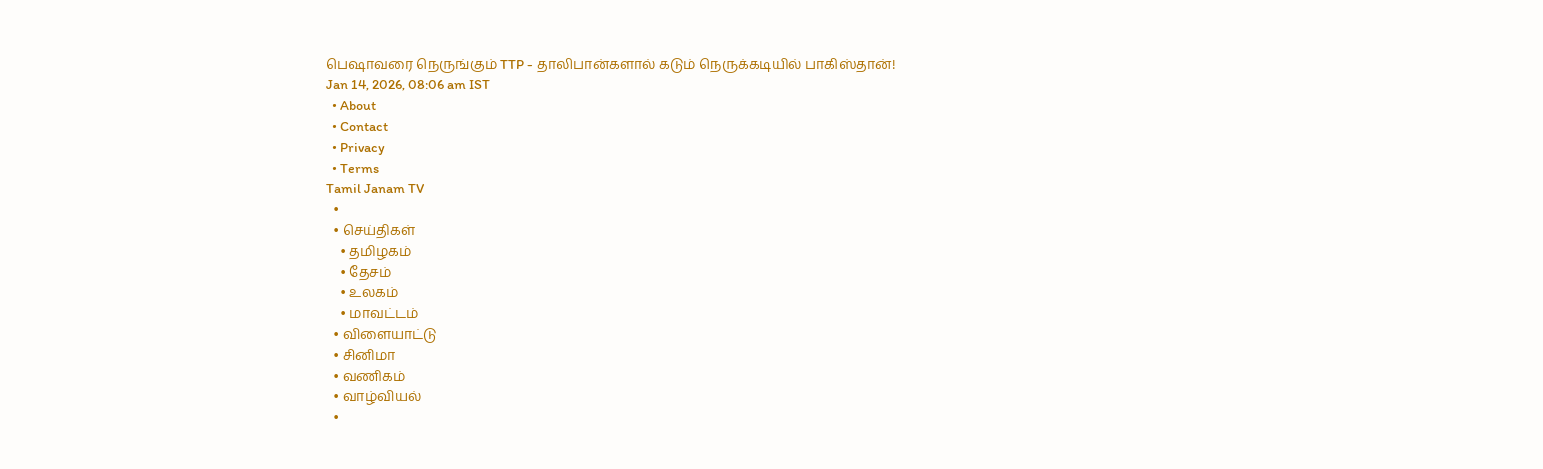பெஷாவரை நெருங்கும் TTP - தாலிபான்களால் கடும் நெருக்கடியில் பாகிஸ்தான்!
Jan 14, 2026, 08:06 am IST
  • About
  • Contact
  • Privacy
  • Terms
Tamil Janam TV
  •
  • செய்திகள்
    • தமிழகம்
    • தேசம்
    • உலகம்
    • மாவட்டம்
  • விளையாட்டு
  • சினிமா
  • வணிகம்
  • வாழ்வியல்
  •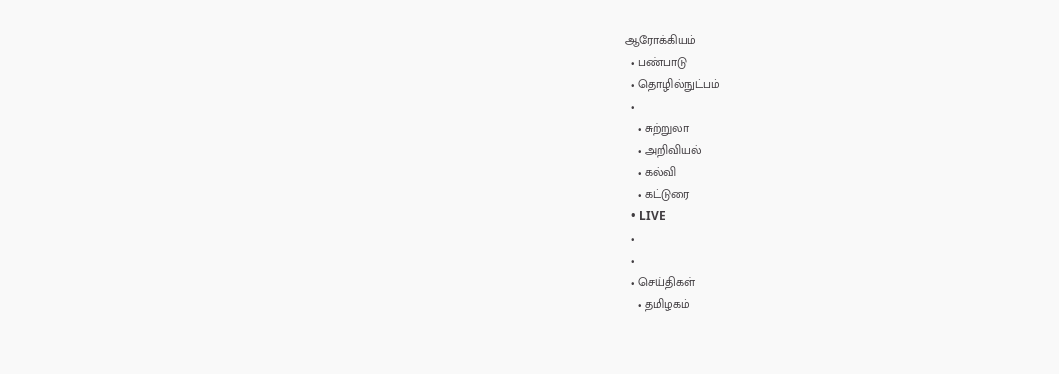ஆரோக்கியம்
  • பண்பாடு
  • தொழில்நுட்பம்
  •
    • சுற்றுலா
    • அறிவியல்
    • கல்வி
    • கட்டுரை
  • LIVE
  •
  •
  • செய்திகள்
    • தமிழகம்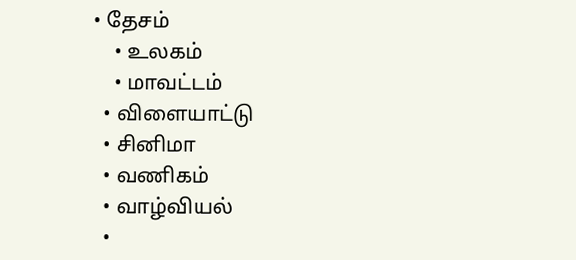• தேசம்
    • உலகம்
    • மாவட்டம்
  • விளையாட்டு
  • சினிமா
  • வணிகம்
  • வாழ்வியல்
  •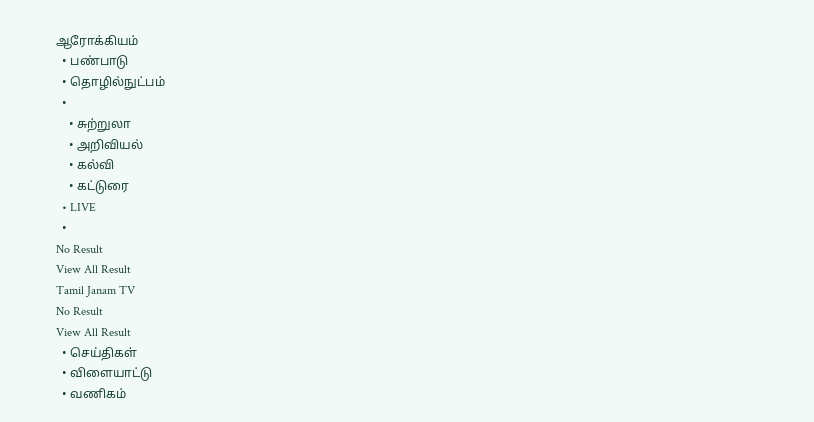ஆரோக்கியம்
  • பண்பாடு
  • தொழில்நுட்பம்
  •
    • சுற்றுலா
    • அறிவியல்
    • கல்வி
    • கட்டுரை
  • LIVE
  •
No Result
View All Result
Tamil Janam TV
No Result
View All Result
  • செய்திகள்
  • விளையாட்டு
  • வணிகம்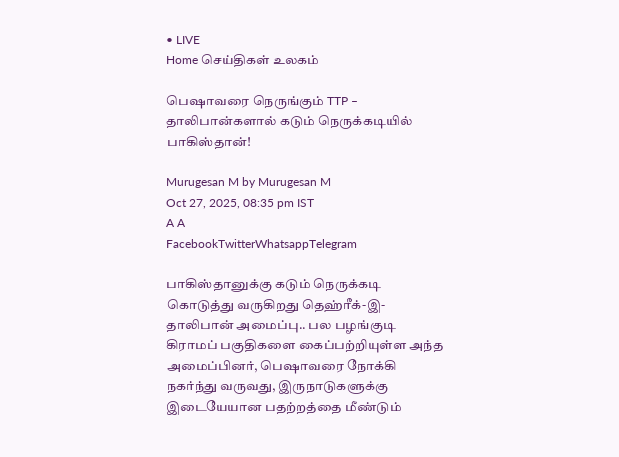• LIVE
Home செய்திகள் உலகம்

பெஷாவரை நெருங்கும் TTP – தாலிபான்களால் கடும் நெருக்கடியில் பாகிஸ்தான்!

Murugesan M by Murugesan M
Oct 27, 2025, 08:35 pm IST
A A
FacebookTwitterWhatsappTelegram

பாகிஸ்தானுக்கு கடும் நெருக்கடி கொடுத்து வருகிறது தெஹ்ரீக்-இ-தாலிபான் அமைப்பு.. பல பழங்குடி கிராமப் பகுதிகளை கைப்பற்றியுள்ள அந்த அமைப்பினர், பெஷாவரை நோக்கி நகர்ந்து வருவது, இருநாடுகளுக்கு இடையேயான பதற்றத்தை மீண்டும்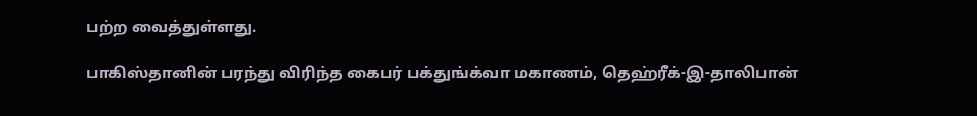பற்ற வைத்துள்ளது.

பாகிஸ்தானின் பரந்து விரிந்த கைபர் பக்துங்க்வா மகாணம், தெஹ்ரீக்-இ-தாலிபான்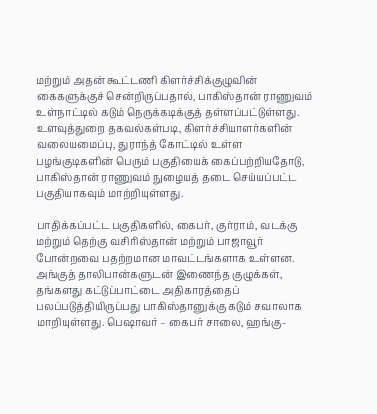மற்றும் அதன் கூட்டணி கிளர்ச்சிக்குழுவின் கைகளுக்குச் சென்றிருப்பதால், பாகிஸ்தான் ராணுவம் உள்நாட்டில் கடும் நெருக்கடிக்குத் தள்ளப்பட்டுள்ளது. உளவுத்துறை தகவல்கள்படி, கிளர்ச்சியாளர்களின் வலையமைப்பு, துராந்த் கோட்டில் உள்ள பழங்குடிகளின் பெரும் பகுதியைக் கைப்பற்றியதோடு, பாகிஸ்தான் ராணுவம் நுழையத் தடை செய்யப்பட்ட பகுதியாகவும் மாற்றியுள்ளது.

பாதிக்கப்பட்ட பகுதிகளில், கைபர், குர்ராம், வடக்கு மற்றும் தெற்கு வசிரிஸ்தான் மற்றும் பாஜாவூர் போன்றவை பதற்றமான மாவட்டங்களாக உள்ளன. அங்குத் தாலிபான்களுடன் இணைந்த குழுக்கள், தங்களது கட்டுப்பாட்டை அதிகாரத்தைப் பலப்படுத்தியிருப்பது பாகிஸ்தானுக்கு கடும் சவாலாக மாறியுள்ளது. பெஷாவர் – கைபர் சாலை, ஹங்கு-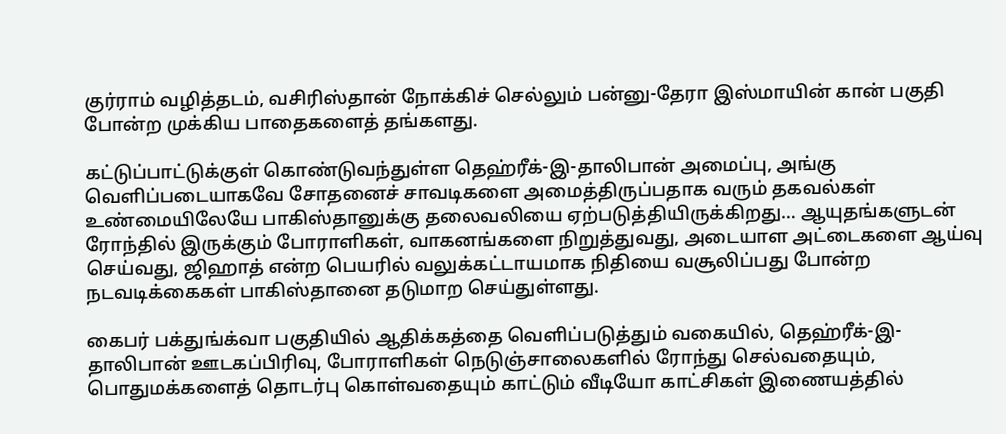குர்ராம் வழித்தடம், வசிரிஸ்தான் நோக்கிச் செல்லும் பன்னு-தேரா இஸ்மாயின் கான் பகுதி போன்ற முக்கிய பாதைகளைத் தங்களது.

கட்டுப்பாட்டுக்குள் கொண்டுவந்துள்ள தெஹ்ரீக்-இ-தாலிபான் அமைப்பு, அங்கு வெளிப்படையாகவே சோதனைச் சாவடிகளை அமைத்திருப்பதாக வரும் தகவல்கள் உண்மையிலேயே பாகிஸ்தானுக்கு தலைவலியை ஏற்படுத்தியிருக்கிறது… ஆயுதங்களுடன் ரோந்தில் இருக்கும் போராளிகள், வாகனங்களை நிறுத்துவது, அடையாள அட்டைகளை ஆய்வு செய்வது, ஜிஹாத் என்ற பெயரில் வலுக்கட்டாயமாக நிதியை வசூலிப்பது போன்ற நடவடிக்கைகள் பாகிஸ்தானை தடுமாற செய்துள்ளது.

கைபர் பக்துங்க்வா பகுதியில் ஆதிக்கத்தை வெளிப்படுத்தும் வகையில், தெஹ்ரீக்-இ-தாலிபான் ஊடகப்பிரிவு, போராளிகள் நெடுஞ்சாலைகளில் ரோந்து செல்வதையும், பொதுமக்களைத் தொடர்பு கொள்வதையும் காட்டும் வீடியோ காட்சிகள் இணையத்தில்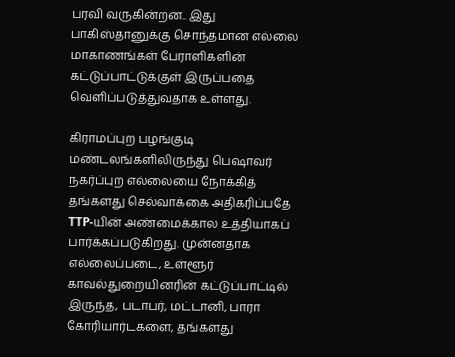பரவி வருகின்றன.. இது பாகிஸ்தானுக்கு சொந்தமான எல்லை மாகாணங்கள் பேராளிகளின் கட்டுப்பாட்டுக்குள் இருப்பதை வெளிப்படுத்துவதாக உள்ளது.

கிராமப்புற பழங்குடி மண்டலங்களிலிருந்து பெஷாவர் நகர்ப்புற எல்லையை நோக்கித் தங்களது செல்வாக்கை அதிகரிப்பதே TTP-யின் அண்மைக்கால உத்தியாகப் பார்க்கப்படுகிறது. முன்னதாக எல்லைப்படை, உள்ளூர் காவல்துறையினரின் கட்டுப்பாட்டில் இருந்த, படாபர், மட்டானி, பாரா கோரியார்டகளை, தங்களது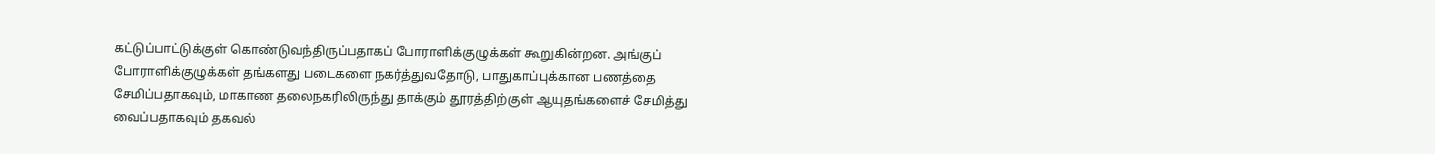கட்டுப்பாட்டுக்குள் கொண்டுவந்திருப்பதாகப் போராளிக்குழுக்கள் கூறுகின்றன. அங்குப் போராளிக்குழுக்கள் தங்களது படைகளை நகர்த்துவதோடு, பாதுகாப்புக்கான பணத்தை சேமிப்பதாகவும், மாகாண தலைநகரிலிருந்து தாக்கும் தூரத்திற்குள் ஆயுதங்களைச் சேமித்து வைப்பதாகவும் தகவல்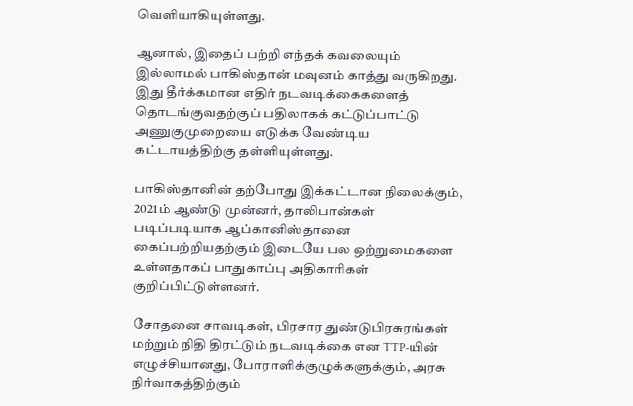வெளியாகியுள்ளது.

ஆனால், இதைப் பற்றி எந்தக் கவலையும் இல்லாமல் பாகிஸ்தான் மவுனம் காத்து வருகிறது. இது தீர்க்கமான எதிர் நடவடிக்கைகளைத் தொடங்குவதற்குப் பதிலாகக் கட்டுப்பாட்டு அணுகுமுறையை எடுக்க வேண்டிய கட்டாயத்திற்கு தள்ளியுள்ளது.

பாகிஸ்தானின் தற்போது இக்கட்டான நிலைக்கும், 2021ம் ஆண்டு முன்னர், தாலிபான்கள் படிப்படியாக ஆப்கானிஸ்தானை கைப்பற்றியதற்கும் இடையே பல ஒற்றுமைகளை உள்ளதாகப் பாதுகாப்பு அதிகாரிகள் குறிப்பிட்டுள்ளனர்.

சோதனை சாவடிகள், பிரசார துண்டுபிரசுரங்கள் மற்றும் நிதி திரட்டும் நடவடிக்கை என TTP-யின் எழுச்சியானது, போராளிக்குழுக்களுக்கும், அரசு நிர்வாகத்திற்கும்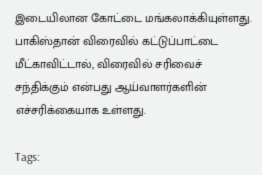இடையிலான கோட்டை மங்கலாக்கியுள்ளது. பாகிஸ்தான் விரைவில் கட்டுப்பாட்டை மீட்காவிட்டால், விரைவில் சரிவைச் சந்திக்கும் என்பது ஆய்வாளர்களின் எச்சரிக்கையாக உள்ளது.

Tags: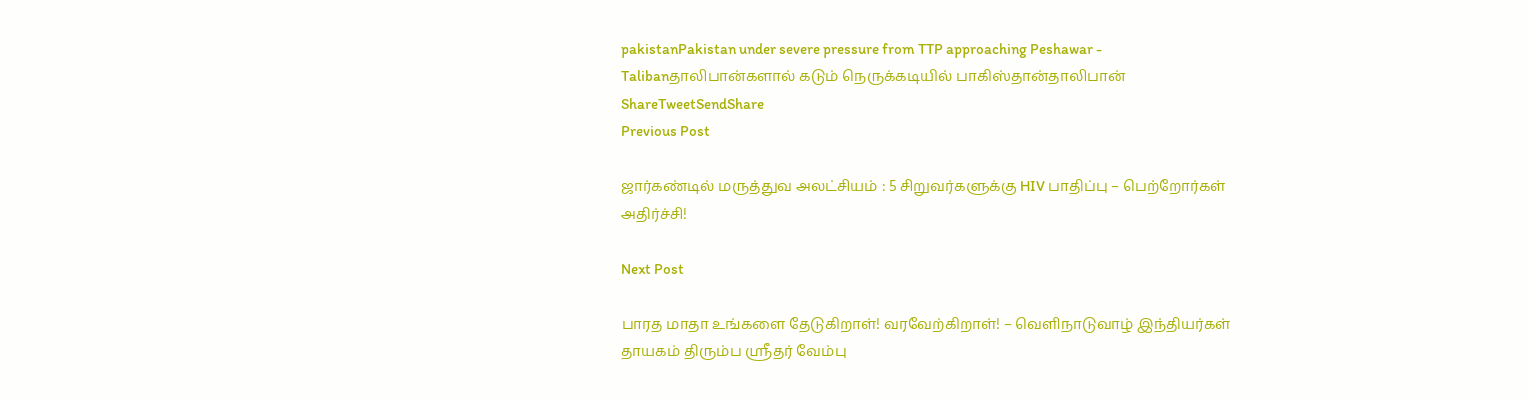pakistanPakistan under severe pressure from TTP approaching Peshawar - Talibanதாலிபான்களால் கடும் நெருக்கடியில் பாகிஸ்தான்தாலிபான்
ShareTweetSendShare
Previous Post

ஜார்கண்டில் மருத்துவ அலட்சியம் : 5 சிறுவர்களுக்கு HIV பாதிப்பு – பெற்றோர்கள் அதிர்ச்சி!

Next Post

பாரத மாதா உங்களை தேடுகிறாள்! வரவேற்கிறாள்! – வெளிநாடுவாழ் இந்தியர்கள் தாயகம் திரும்ப ஸ்ரீதர் வேம்பு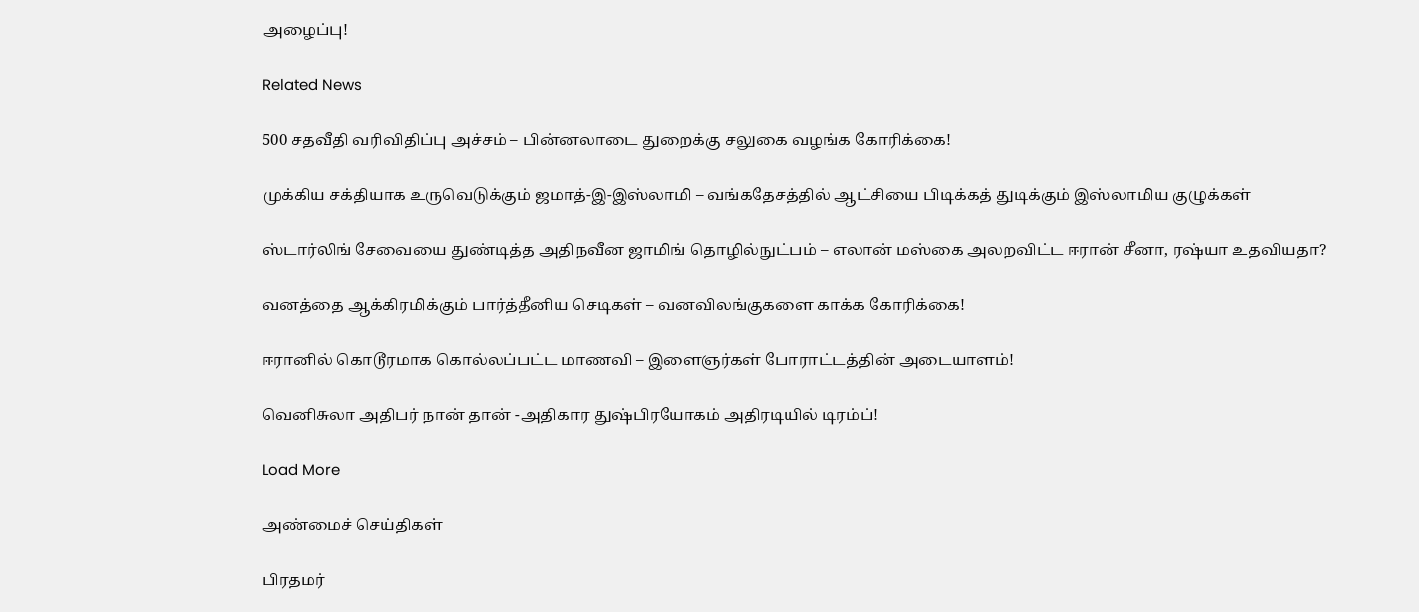அழைப்பு!

Related News

500 சதவீதி வரிவிதிப்பு அச்சம் – பின்னலாடை துறைக்கு சலுகை வழங்க கோரிக்கை!

முக்கிய சக்தியாக உருவெடுக்கும் ஜமாத்-இ-இஸ்லாமி – வங்கதேசத்தில் ஆட்சியை பிடிக்கத் துடிக்கும் இஸ்லாமிய குழுக்கள்

ஸ்டார்லிங் சேவையை துண்டித்த அதிநவீன ஜாமிங் தொழில்நுட்பம் – எலான் மஸ்கை அலறவிட்ட ஈரான் சீனா, ரஷ்யா உதவியதா?

வனத்தை ஆக்கிரமிக்கும் பார்த்தீனிய செடிகள் – வனவிலங்குகளை காக்க கோரிக்கை!

ஈரானில் கொடூரமாக கொல்லப்பட்ட மாணவி – இளைஞர்கள் போராட்டத்தின் அடையாளம்!

வெனிசுலா அதிபர் நான் தான் -அதிகார துஷ்பிரயோகம் அதிரடியில் டிரம்ப்!

Load More

அண்மைச் செய்திகள்

பிரதமர்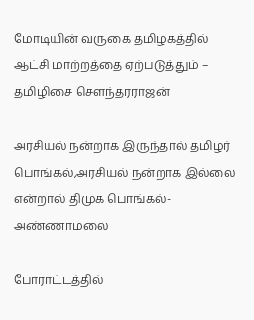மோடியின் வருகை தமிழகத்தில் ஆட்சி மாற்றத்தை ஏற்படுத்தும் – தமிழிசை சௌந்தரராஜன்

அரசியல் நன்றாக இருந்தால் தமிழர் பொங்கல்,அரசியல் நன்றாக இல்லை என்றால் திமுக பொங்கல்- அண்ணாமலை

போராட்டத்தில்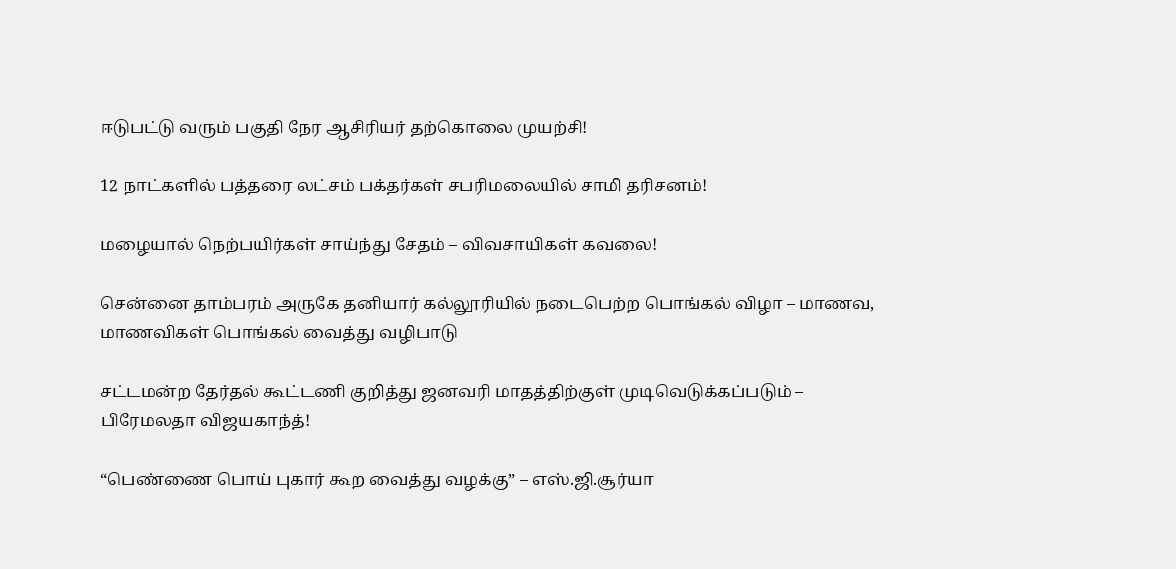ஈடுபட்டு வரும் பகுதி நேர ஆசிரியர் தற்கொலை முயற்சி!

12 நாட்களில் பத்தரை லட்சம் பக்தர்கள் சபரிமலையில் சாமி தரிசனம்!

மழையால் நெற்பயிர்கள் சாய்ந்து சேதம் – விவசாயிகள் கவலை!

சென்னை தாம்பரம் அருகே தனியார் கல்லூரியில் நடைபெற்ற பொங்கல் விழா – மாணவ, மாணவிகள் பொங்கல் வைத்து வழிபாடு

சட்டமன்ற தேர்தல் கூட்டணி குறித்து ஜனவரி மாதத்திற்குள் முடிவெடுக்கப்படும் – பிரேமலதா விஜயகாந்த்!

“பெண்ணை பொய் புகார் கூற வைத்து வழக்கு” – எஸ்.ஜி.சூர்யா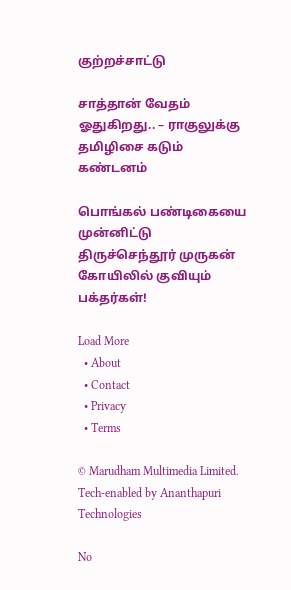குற்றச்சாட்டு

சாத்தான் வேதம் ஓதுகிறது.. – ராகுலுக்கு தமிழிசை கடும் கண்டனம்

பொங்கல் பண்டிகையை முன்னிட்டு திருச்செந்தூர் முருகன் கோயிலில் குவியும் பக்தர்கள்!

Load More
  • About
  • Contact
  • Privacy
  • Terms

© Marudham Multimedia Limited.
Tech-enabled by Ananthapuri Technologies

No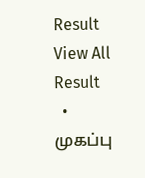Result
View All Result
  • முகப்பு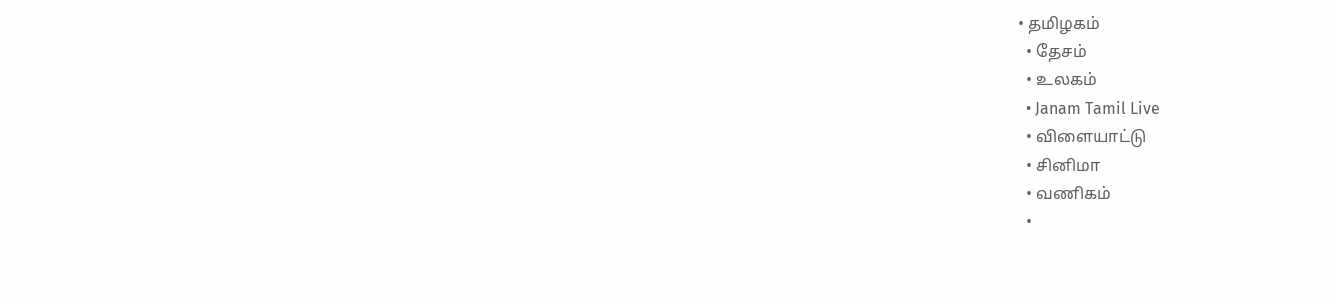• தமிழகம்
  • தேசம்
  • உலகம்
  • Janam Tamil Live
  • விளையாட்டு
  • சினிமா
  • வணிகம்
  •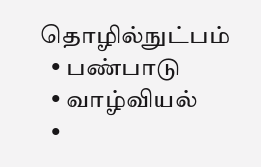தொழில்நுட்பம்
  • பண்பாடு
  • வாழ்வியல்
  •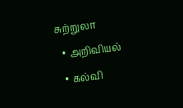சுற்றுலா
  • அறிவியல்
  • கல்வி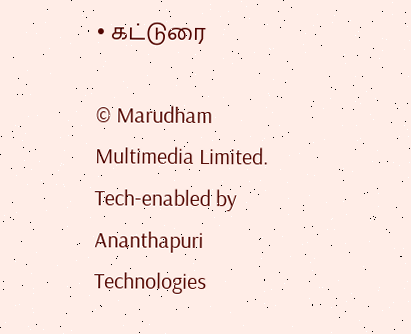• கட்டுரை

© Marudham Multimedia Limited.
Tech-enabled by Ananthapuri Technologies